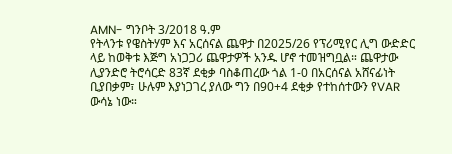AMN- ግንቦት 3/2018 ዓ.ም
የትላንቱ የዌስትሃም እና አርሰናል ጨዋታ በ2025/26 የፕሪሚየር ሊግ ውድድር ላይ ከወቅቱ እጅግ አነጋጋሪ ጨዋታዎች አንዱ ሆኖ ተመዝግቧል። ጨዋታው ሊያንድሮ ትሮሳርድ 83ኛ ደቂቃ ባስቆጠረው ጎል 1-0 በአርሰናል አሸናፊነት ቢያበቃም፣ ሁሉም እያነጋገረ ያለው ግን በ90+4 ደቂቃ የተከሰተውን የVAR ውሳኔ ነው።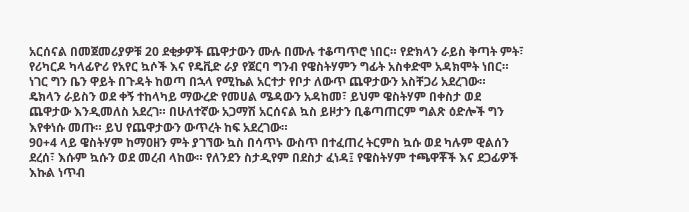አርሰናል በመጀመሪያዎቹ 20 ደቂቃዎች ጨዋታውን ሙሉ በሙሉ ተቆጣጥሮ ነበር። የድክላን ራይስ ቅጣት ምት፣ የሪካርዶ ካላፊዮሪ የአየር ኳሶች እና የዴቪድ ራያ የጀርባ ግንብ የዌስትሃምን ግፊት አስቀድሞ አዳክሞት ነበር። ነገር ግን ቤን ዋይት በጉዳት ከወጣ በኋላ የሚኬል አርተታ የቦታ ለውጥ ጨዋታውን አስቸጋሪ አደረገው።
ዴክላን ራይስን ወደ ቀኝ ተከላካይ ማውረድ የመሀል ሜዳውን አዳከመ፣ ይህም ዌስትሃም በቀስታ ወደ ጨዋታው እንዲመለስ አደረገ። በሁለተኛው አጋማሽ አርሰናል ኳስ ይዞታን ቢቆጣጠርም ግልጽ ዕድሎች ግን እየቀነሱ መጡ። ይህ የጨዋታውን ውጥረት ከፍ አደረገው።
90+4 ላይ ዌስትሃም ከማዐዘን ምት ያገኘው ኳስ በሳጥኑ ውስጥ በተፈጠረ ትርምስ ኳሱ ወደ ካሉም ዊልሰን ደረሰ፣ እሱም ኳሱን ወደ መረብ ላከው። የለንደን ስታዲየም በደስታ ፈነዳ፤ የዌስትሃም ተጫዋቾች እና ደጋፊዎች እኩል ነጥብ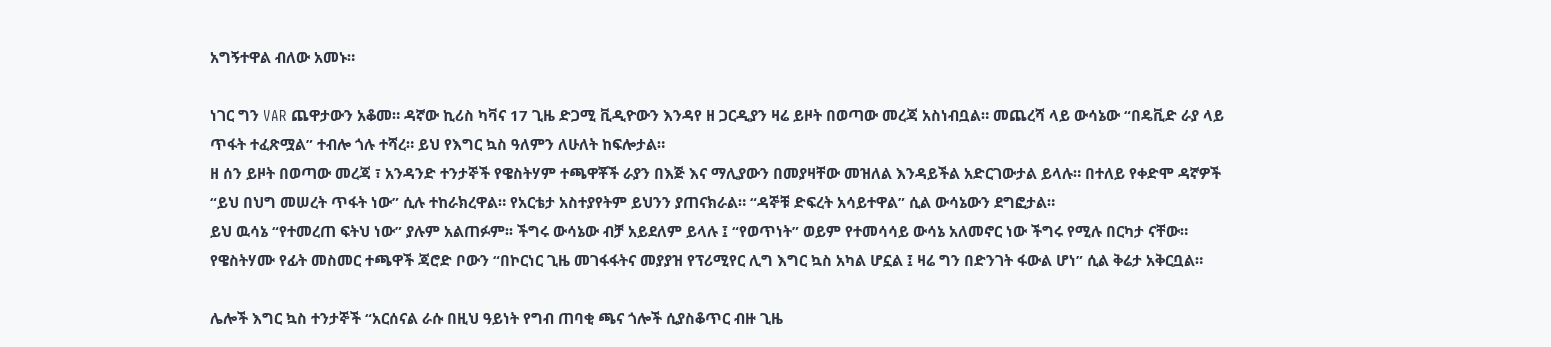አግኝተዋል ብለው አመኑ።

ነገር ግን VAR ጨዋታውን አቆመ። ዳኛው ኪሪስ ካቫና 17 ጊዜ ድጋሚ ቪዲዮውን እንዳየ ዘ ጋርዲያን ዛሬ ይዞት በወጣው መረጃ አስነብቧል። መጨረሻ ላይ ውሳኔው “በዴቪድ ራያ ላይ ጥፋት ተፈጽሟል” ተብሎ ጎሉ ተሻረ። ይህ የእግር ኳስ ዓለምን ለሁለት ከፍሎታል።
ዘ ሰን ይዞት በወጣው መረጃ ፣ አንዳንድ ተንታኞች የዌስትሃም ተጫዋቾች ራያን በእጅ እና ማሊያውን በመያዛቸው መዝለል እንዳይችል አድርገውታል ይላሉ። በተለይ የቀድሞ ዳኛዎች “ይህ በህግ መሠረት ጥፋት ነው” ሲሉ ተከራክረዋል። የአርቴታ አስተያየትም ይህንን ያጠናክራል። “ዳኞቹ ድፍረት አሳይተዋል” ሲል ውሳኔውን ደግፎታል።
ይህ ዉሳኔ “የተመረጠ ፍትህ ነው” ያሉም አልጠፉም፡፡ ችግሩ ውሳኔው ብቻ አይደለም ይላሉ ፤ “የወጥነት” ወይም የተመሳሳይ ውሳኔ አለመኖር ነው ችግሩ የሚሉ በርካታ ናቸው።
የዌስትሃሙ የፊት መስመር ተጫዋች ጃሮድ ቦውን “በኮርነር ጊዜ መገፋፋትና መያያዝ የፕሪሚየር ሊግ እግር ኳስ አካል ሆኗል ፤ ዛሬ ግን በድንገት ፋውል ሆነ” ሲል ቅሬታ አቅርቧል።

ሌሎች እግር ኳስ ተንታኞች “አርሰናል ራሱ በዚህ ዓይነት የግብ ጠባቂ ጫና ጎሎች ሲያስቆጥር ብዙ ጊዜ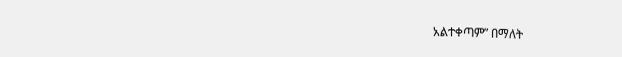አልተቀጣም” በማለት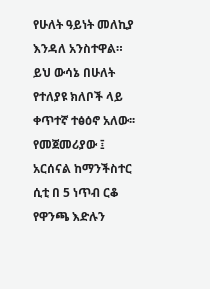የሁለት ዓይነት መለኪያ እንዳለ አንስተዋል።
ይህ ውሳኔ በሁለት የተለያዩ ክለቦች ላይ ቀጥተኛ ተፅዕኖ አለው፡፡ የመጀመሪያው ፤ አርሰናል ከማንችስተር ሲቲ በ 5 ነጥብ ርቆ የዋንጫ እድሉን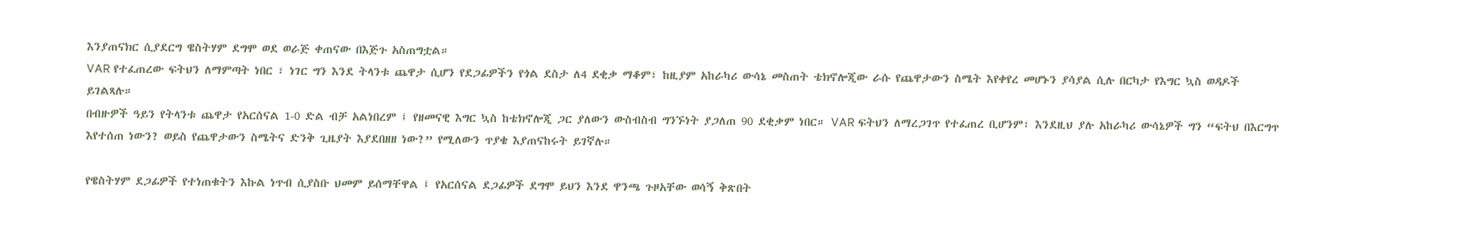እንያጠናክር ሲያደርግ ዌስትሃም ደግሞ ወደ ወራጅ ቀጠናው በእጅጉ አስጠግቷል።
VAR የተፈጠረው ፍትህን ለማምጣት ነበር ፣ ነገር ግን እንደ ትላንቱ ጨዋታ ሲሆን የደጋፊዎችን የጎል ደስታ ለ4 ደቂቃ ማቆም፣ ከዚያም አከራካሪ ውሳኔ መስጠት ቴክኖሎጂው ራሱ የጨዋታውን ስሜት እየቀየረ መሆኑን ያሳያል ሲሉ በርካታ የእግር ኳስ ወዳዶች ይገልጻሉ።
በብዙዎች ዓይን የትላንቱ ጨዋታ የአርሰናል 1-0 ድል ብቻ አልነበረም ፤ የዘመናዊ እግር ኳስ ከቴክኖሎጂ ጋር ያለውን ውስብስብ ግንኙነት ያጋለጠ 90 ደቂቃም ነበር። VAR ፍትህን ለማረጋገጥ የተፈጠረ ቢሆንም፣ እንደዚህ ያሉ አከራካሪ ውሳኔዎች ግን “ፍትህ በእርግጥ እየተሰጠ ነውን? ወይስ የጨዋታውን ስሜትና ድንቅ ጊዜያት እያደበዘዘ ነው?” የሚለውን ጥያቄ እያጠናከሩት ይገኛሉ።

የዌስትሃም ደጋፊዎች የተነጠቁትን እኩል ነጥብ ሲያስቡ ህመም ይሰማቸዋል ፤ የአርሰናል ደጋፊዎች ደግሞ ይህን እንደ ዋንጫ ጉዞአቸው ወሳኝ ቅጽበት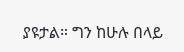ያዩታል። ግን ከሁሉ በላይ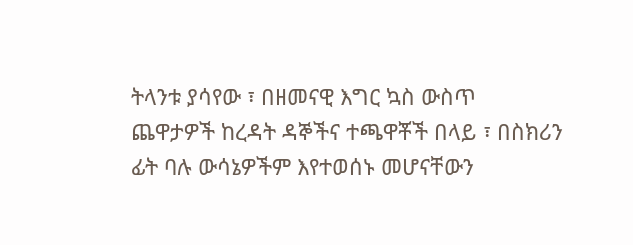ትላንቱ ያሳየው ፣ በዘመናዊ እግር ኳስ ውስጥ ጨዋታዎች ከረዳት ዳኞችና ተጫዋቾች በላይ ፣ በስክሪን ፊት ባሉ ውሳኔዎችም እየተወሰኑ መሆናቸውን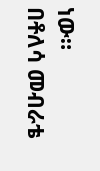ነው።
በቶለሳ መብራቴ